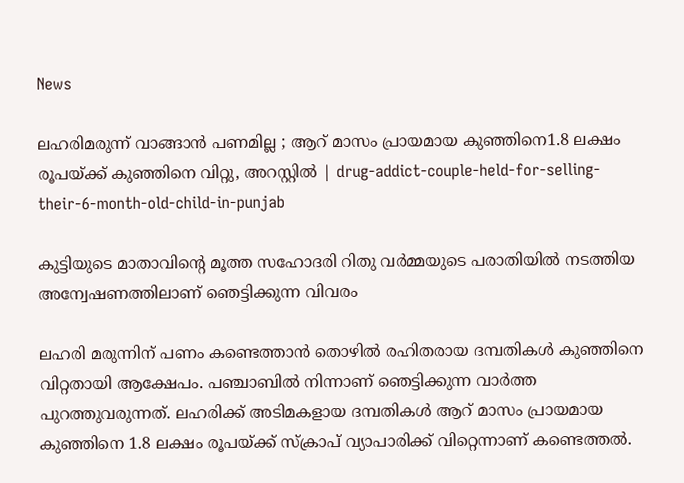News

ലഹരിമരുന്ന് വാങ്ങാന്‍ പണമില്ല ; ആറ് മാസം പ്രായമായ കുഞ്ഞിനെ1.8 ലക്ഷം രൂപയ്ക്ക് കുഞ്ഞിനെ വിറ്റു, അറസ്റ്റില്‍ | drug-addict-couple-held-for-selling-their-6-month-old-child-in-punjab

കുട്ടിയുടെ മാതാവിന്റെ മൂത്ത സഹോദരി റിതു വര്‍മ്മയുടെ പരാതിയില്‍ നടത്തിയ അന്വേഷണത്തിലാണ് ഞെട്ടിക്കുന്ന വിവരം

ലഹരി മരുന്നിന് പണം കണ്ടെത്താന്‍ തൊഴില്‍ രഹിതരായ ദമ്പതികള്‍ കുഞ്ഞിനെ വിറ്റതായി ആക്ഷേപം. പഞ്ചാബില്‍ നിന്നാണ് ഞെട്ടിക്കുന്ന വാര്‍ത്ത പുറത്തുവരുന്നത്. ലഹരിക്ക് അടിമകളായ ദമ്പതികള്‍ ആറ് മാസം പ്രായമായ കുഞ്ഞിനെ 1.8 ലക്ഷം രൂപയ്ക്ക് സ്‌ക്രാപ് വ്യാപാരിക്ക് വിറ്റെന്നാണ് കണ്ടെത്തല്‍.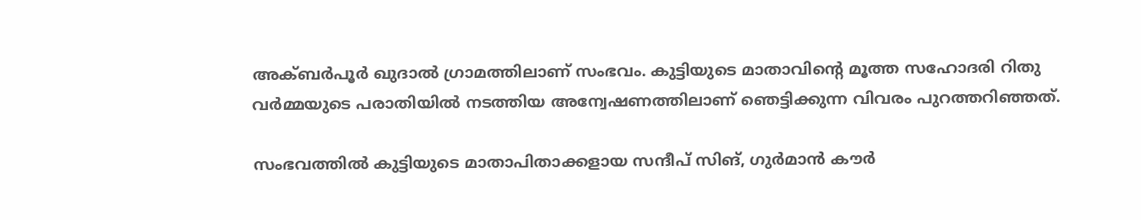അക്ബര്‍പൂര്‍ ഖുദാല്‍ ഗ്രാമത്തിലാണ് സംഭവം. കുട്ടിയുടെ മാതാവിന്റെ മൂത്ത സഹോദരി റിതു വര്‍മ്മയുടെ പരാതിയില്‍ നടത്തിയ അന്വേഷണത്തിലാണ് ഞെട്ടിക്കുന്ന വിവരം പുറത്തറിഞ്ഞത്.

സംഭവത്തില്‍ കുട്ടിയുടെ മാതാപിതാക്കളായ സന്ദീപ് സിങ്, ഗുര്‍മാന്‍ കൗര്‍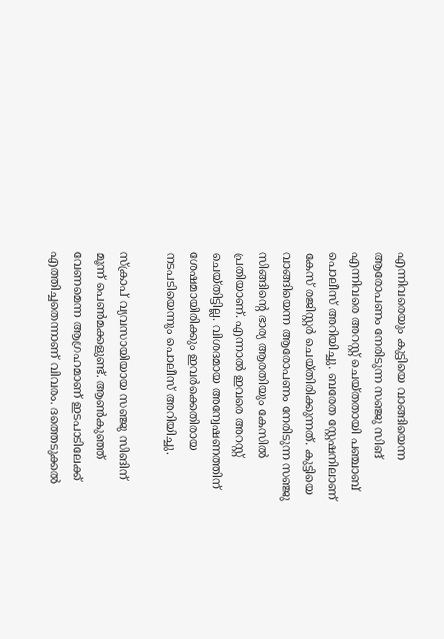എന്നിവരെയും കുട്ടിയെ വാങ്ങിയെന്ന ആരോപണം നേരിടുന്ന സഞ്ജു സിങ് എന്നിവരെ അറസ്റ്റ് ചെയ്തതായി പഞ്ചാബ് പൊലീസ് അറിയിച്ചു. ബരേത സ്റ്റേഷനിലാണ് കേസ് രജിസ്റ്റര്‍ ചെയ്തിരിക്കുന്നത്. കുട്ടിയെ വാങ്ങിയെന്ന ആരോപണം നേരിടുന്ന സഞ്ജു സിങ്ങിന്റെ ഭാര്യ ആരതിയും കേസില്‍ പ്രതിയാണ്. എന്നാല്‍ ഇവരെ അറസ്റ്റ് ചെയ്തിട്ടില്ല. വിശദമായ അന്വേഷണത്തിന് ശേഷമായിരിക്കും ഇവര്‍ക്കെതിരായ നടപടിയെന്നും പൊലീസ് അറിയിച്ചു.

സ്‌ക്രാപ് വ്യവസായിയായ സഞ്ജു സിങിന് മൂന്ന് പെണ്‍മക്കളുണ്ട്. ആണ്‍കുഞ്ഞ് വേണമെന്ന ആഗ്രഹമാണ് ഇടപാടിലേക്ക് എത്തിച്ചതെന്നാണ് വിവരം. ദത്തെടുക്കല്‍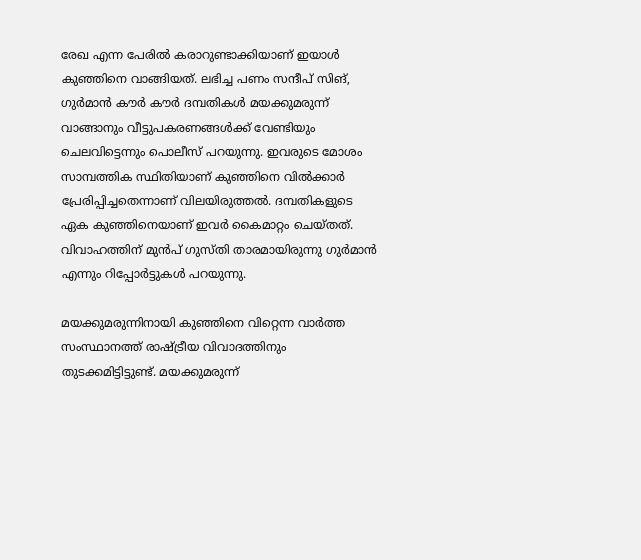രേഖ എന്ന പേരില്‍ കരാറുണ്ടാക്കിയാണ് ഇയാള്‍ കുഞ്ഞിനെ വാങ്ങിയത്. ലഭിച്ച പണം സന്ദീപ് സിങ്, ഗുര്‍മാന്‍ കൗര്‍ കൗര്‍ ദമ്പതികള്‍ മയക്കുമരുന്ന് വാങ്ങാനും വീട്ടുപകരണങ്ങള്‍ക്ക് വേണ്ടിയും ചെലവിട്ടെന്നും പൊലീസ് പറയുന്നു. ഇവരുടെ മോശം സാമ്പത്തിക സ്ഥിതിയാണ് കുഞ്ഞിനെ വില്‍ക്കാര്‍ പ്രേരിപ്പിച്ചതെന്നാണ് വിലയിരുത്തല്‍. ദമ്പതികളുടെ ഏക കുഞ്ഞിനെയാണ് ഇവര്‍ കൈമാറ്റം ചെയ്തത്. വിവാഹത്തിന് മുന്‍പ് ഗുസ്തി താരമായിരുന്നു ഗുര്‍മാന്‍ എന്നും റിപ്പോര്‍ട്ടുകള്‍ പറയുന്നു.

മയക്കുമരുന്നിനായി കുഞ്ഞിനെ വിറ്റെന്ന വാര്‍ത്ത സംസ്ഥാനത്ത് രാഷ്ട്രീയ വിവാദത്തിനും തുടക്കമിട്ടിട്ടുണ്ട്. മയക്കുമരുന്ന്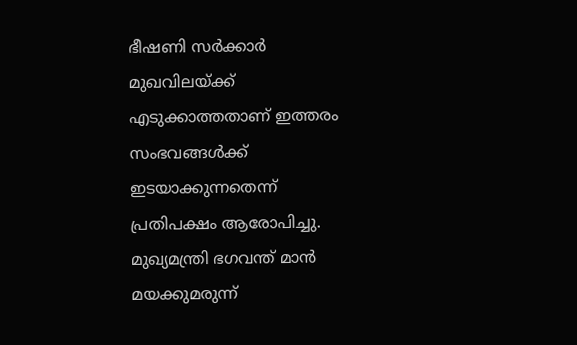ഭീഷണി സര്‍ക്കാര്‍ മുഖവിലയ്ക്ക് എടുക്കാത്തതാണ് ഇത്തരം സംഭവങ്ങള്‍ക്ക് ഇടയാക്കുന്നതെന്ന് പ്രതിപക്ഷം ആരോപിച്ചു. മുഖ്യമന്ത്രി ഭഗവന്ത് മാന്‍ മയക്കുമരുന്ന്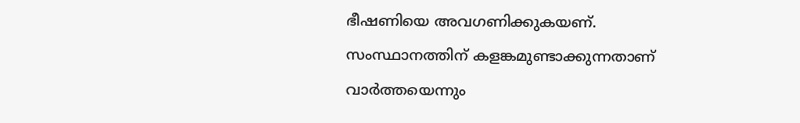ഭീഷണിയെ അവഗണിക്കുകയണ്. സംസ്ഥാനത്തിന് കളങ്കമുണ്ടാക്കുന്നതാണ് വാര്‍ത്തയെന്നും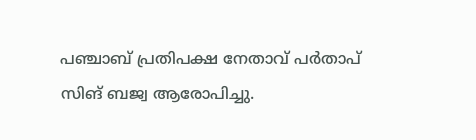പഞ്ചാബ് പ്രതിപക്ഷ നേതാവ് പര്‍താപ് സിങ് ബജ്വ ആരോപിച്ചു.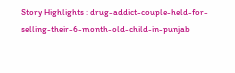Story Highlights : drug-addict-couple-held-for-selling-their-6-month-old-child-in-punjab